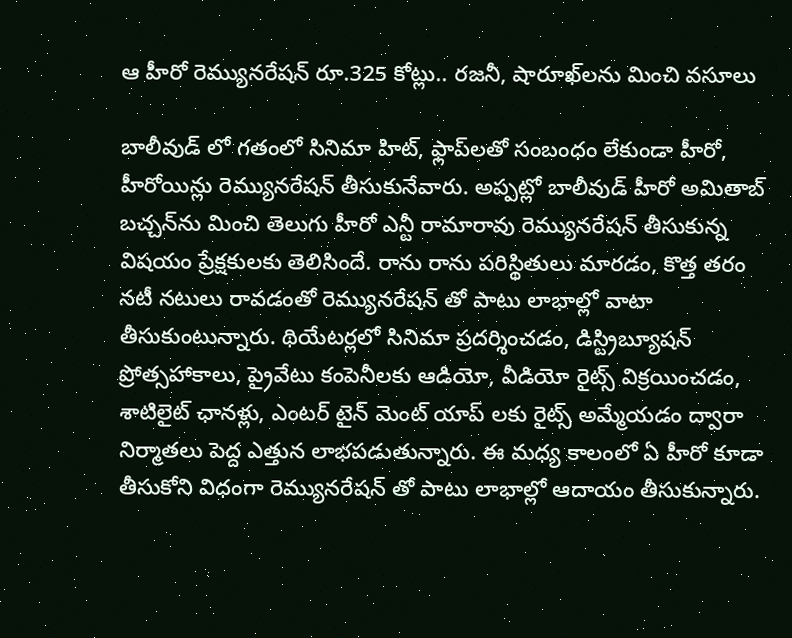ఆ హీరో రెమ్యునరేషన్ రూ.325 కోట్లు.. రజనీ, షారూఖ్‌లను మించి వసూలు

బాలీవుడ్ లో గతంలో సినిమా హిట్, ఫ్లాప్‌లతో సంబంధం లేకుండా హీరో, హీరోయిన్లు రెమ్యునరేషన్ తీసుకునేవారు. అప్పట్లో బాలీవుడ్ హీరో అమితాబ్ బచ్చన్‌ను మించి తెలుగు హీరో ఎన్టీ రామారావు రెమ్యునరేషన్ తీసుకున్న విషయం ప్రేక్షకులకు తెలిసిందే. రాను రాను పరిస్థితులు మారడం, కొత్త తరం నటీ నటులు రావడంతో రెమ్యునరేషన్ తో పాటు లాభాల్లో వాటా తీసుకుంటున్నారు. థియేటర్లలో సినిమా ప్రదర్శించడం, డిస్ట్రిబ్యూషన్ ప్రోత్సహాకాలు, ప్రైవేటు కంపెనీలకు ఆడియో, వీడియో రైట్స్ విక్రయించడం, శాటిలైట్ ఛానళ్లు, ఎంటర్ టైన్ మెంట్ యాప్ లకు రైట్స్ అమ్మేయడం ద్వారా నిర్మాతలు పెద్ద ఎత్తున లాభపడుతున్నారు. ఈ మధ్య కాలంలో ఏ హీరో కూడా తీసుకోని విధంగా రెమ్యునరేషన్ తో పాటు లాభాల్లో ఆదాయం తీసుకున్నారు.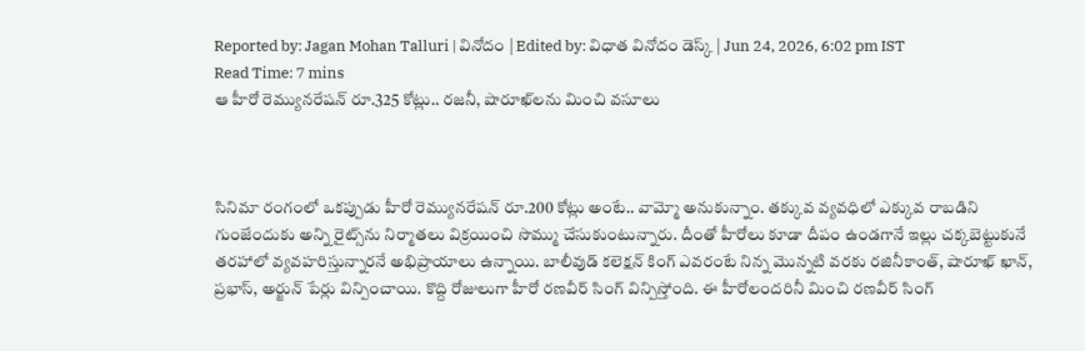Reported by: Jagan Mohan Talluri | వినోదం | Edited by: విధాత వినోదం డెస్క్ | Jun 24, 2026, 6:02 pm IST
Read Time: 7 mins
ఆ హీరో రెమ్యునరేషన్ రూ.325 కోట్లు.. రజనీ, షారూఖ్‌లను మించి వసూలు



సినిమా రంగంలో ఒకప్పుడు హీరో రెమ్యునరేషన్ రూ.200 కోట్లు అంటే.. వామ్మో అనుకున్నాం. తక్కువ వ్యవధిలో ఎక్కువ రాబడిని గుంజేందుకు అన్ని రైట్స్‌ను నిర్మాతలు విక్రయించి సొమ్ము చేసుకుంటున్నారు. దీంతో హీరోలు కూడా దీపం ఉండగానే ఇల్లు చక్కబెట్టుకునే తరహాలో వ్యవహరిస్తున్నారనే అభిప్రాయాలు ఉన్నాయి. బాలీవుడ్ కలెక్షన్ కింగ్ ఎవరంటే నిన్న మొన్నటి వరకు రజినీకాంత్, షారూఖ్ ఖాన్, ప్రభాస్, అర్జున్ పేర్లు విన్పించాయి. కొద్ది రోజులుగా హీరో రణవీర్ సింగ్ విన్పిస్తోంది. ఈ హీరోలందరినీ మించి రణవీర్ సింగ్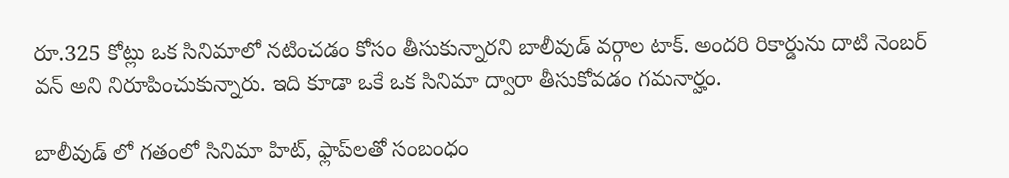రూ.325 కోట్లు ఒక సినిమాలో నటించడం కోసం తీసుకున్నారని బాలీవుడ్ వర్గాల టాక్. అందరి రికార్డును దాటి నెంబర్ వన్ అని నిరూపించుకున్నారు. ఇది కూడా ఒకే ఒక సినిమా ద్వారా తీసుకోవడం గమనార్హం.

బాలీవుడ్ లో గతంలో సినిమా హిట్, ఫ్లాప్‌లతో సంబంధం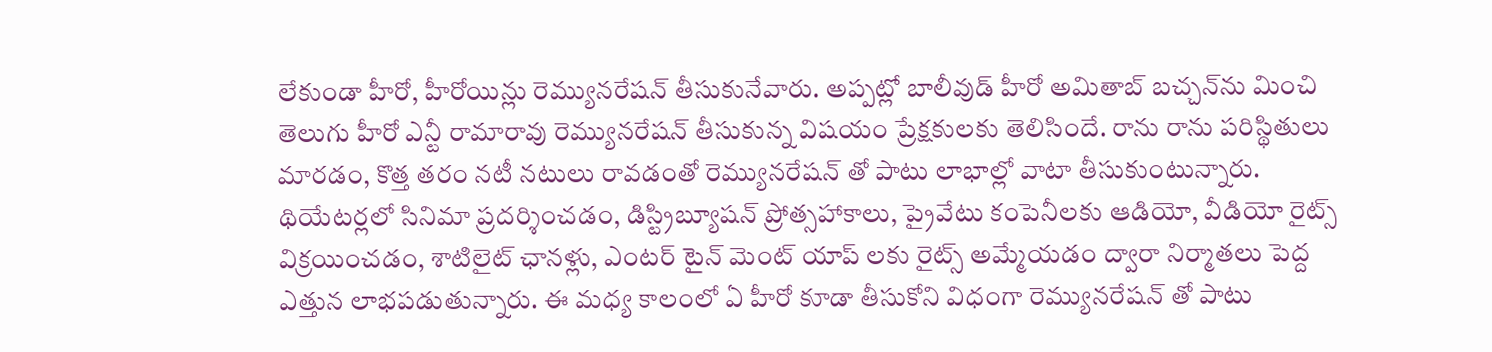లేకుండా హీరో, హీరోయిన్లు రెమ్యునరేషన్ తీసుకునేవారు. అప్పట్లో బాలీవుడ్ హీరో అమితాబ్ బచ్చన్‌ను మించి తెలుగు హీరో ఎన్టీ రామారావు రెమ్యునరేషన్ తీసుకున్న విషయం ప్రేక్షకులకు తెలిసిందే. రాను రాను పరిస్థితులు మారడం, కొత్త తరం నటీ నటులు రావడంతో రెమ్యునరేషన్ తో పాటు లాభాల్లో వాటా తీసుకుంటున్నారు. థియేటర్లలో సినిమా ప్రదర్శించడం, డిస్ట్రిబ్యూషన్ ప్రోత్సహాకాలు, ప్రైవేటు కంపెనీలకు ఆడియో, వీడియో రైట్స్ విక్రయించడం, శాటిలైట్ ఛానళ్లు, ఎంటర్ టైన్ మెంట్ యాప్ లకు రైట్స్ అమ్మేయడం ద్వారా నిర్మాతలు పెద్ద ఎత్తున లాభపడుతున్నారు. ఈ మధ్య కాలంలో ఏ హీరో కూడా తీసుకోని విధంగా రెమ్యునరేషన్ తో పాటు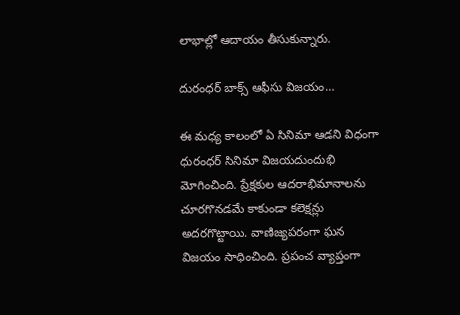లాభాల్లో ఆదాయం తీసుకున్నారు.

దురంధర్ బాక్స్ ఆఫీసు విజయం…

ఈ మధ్య కాలంలో ఏ సినిమా ఆడని విధంగా ధురంధర్ సినిమా విజయదుందుభి మోగించింది. ప్రేక్షకుల ఆదరాభిమానాలను చూరగొనడమే కాకుండా కలెక్షన్లు అదరగొట్టాయి. వాణిజ్యపరంగా ఘన విజయం సాధించింది. ప్రపంచ వ్యాప్తంగా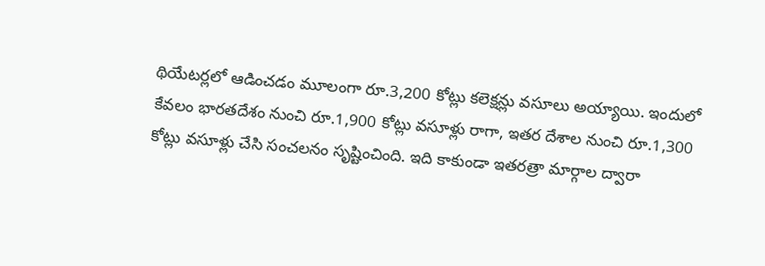థియేటర్లలో ఆడించడం మూలంగా రూ.3,200 కోట్లు కలెక్షన్లు వసూలు అయ్యాయి. ఇందులో కేవలం భారతదేశం నుంచి రూ.1,900 కోట్లు వసూళ్లు రాగా, ఇతర దేశాల నుంచి రూ.1,300 కోట్లు వసూళ్లు చేసి సంచలనం సృష్టించింది. ఇది కాకుండా ఇతరత్రా మార్గాల ద్వారా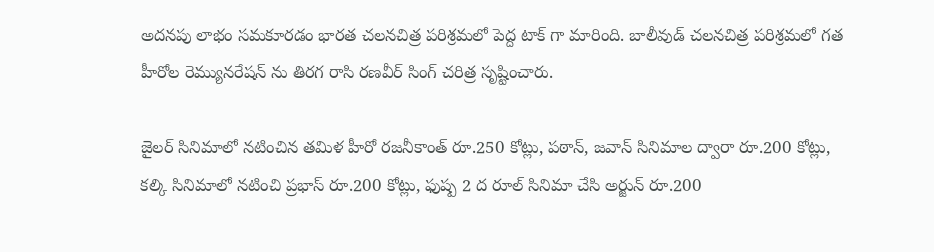అదనపు లాభం సమకూరడం భారత చలనచిత్ర పరిశ్రమలో పెద్ద టాక్ గా మారింది. బాలీవుడ్ చలనచిత్ర పరిశ్రమలో గత హీరోల రెమ్యునరేషన్ ను తిరగ రాసి రణవీర్ సింగ్ చరిత్ర సృష్టించారు.

జైలర్ సినిమాలో నటించిన తమిళ హీరో రజనీకాంత్ రూ.250 కోట్లు, పఠాన్, జవాన్ సినిమాల ద్వారా రూ.200 కోట్లు, కల్కి సినిమాలో నటించి ప్రభాస్ రూ.200 కోట్లు, ఫుష్ప 2 ద రూల్ సినిమా చేసి అర్జున్ రూ.200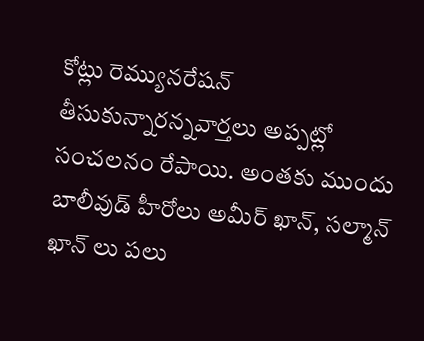కోట్లు రెమ్యునరేషన్ తీసుకున్నారన్నవార్తలు అప్పట్లో సంచలనం రేపాయి. అంతకు ముందు బాలీవుడ్ హీరోలు అమీర్ ఖాన్, సల్మాన్ ఖాన్ లు పలు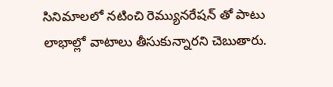సినిమాలలో నటించి రెమ్యునరేషన్ తో పాటు లాభాల్లో వాటాలు తీసుకున్నారని చెబుతారు.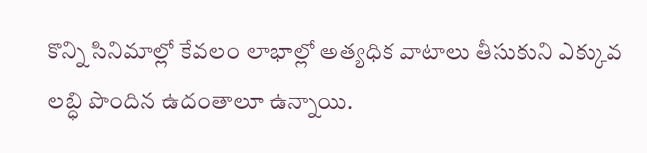కొన్ని సినిమాల్లో కేవలం లాభాల్లో అత్యధిక వాటాలు తీసుకుని ఎక్కువ లబ్ధి పొందిన ఉదంతాలూ ఉన్నాయి.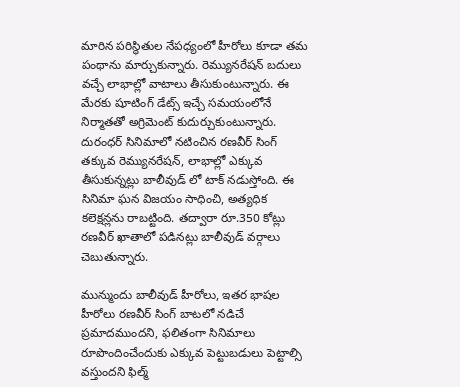మారిన పరిస్థితుల నేపధ్యంలో హీరోలు కూడా తమ పంథాను మార్చుకున్నారు. రెమ్యునరేషన్ బదులు వచ్చే లాభాల్లో వాటాలు తీసుకుంటున్నారు. ఈ మేరకు షూటింగ్ డేట్స్ ఇచ్చే సమయంలోనే నిర్మాతతో అగ్రిమెంట్ కుదుర్చుకుంటున్నారు. దురంధర్ సినిమాలో నటించిన రణవీర్ సింగ్ తక్కువ రెమ్యునరేషన్, లాభాల్లో ఎక్కువ తీసుకున్నట్లు బాలీవుడ్ లో టాక్ నడుస్తోంది. ఈ సినిమా ఘన విజయం సాధించి, అత్యధిక కలెక్షన్లను రాబట్టింది. తద్వారా రూ.350 కోట్లు రణవీర్ ఖాతాలో పడినట్లు బాలీవుడ్ వర్గాలు చెబుతున్నారు.

మున్ముందు బాలీవుడ్ హీరోలు, ఇతర భాషల హీరోలు రణవీర్ సింగ్ బాటలో నడిచే ప్రమాదముందని, ఫలితంగా సినిమాలు రూపొందించేందుకు ఎక్కువ పెట్టుబడులు పెట్టాల్సి వస్తుందని ఫిల్మ్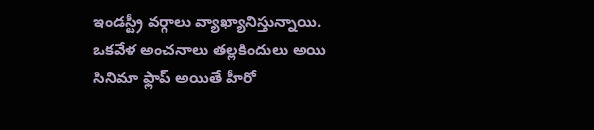ఇండస్ట్రీ వర్గాలు వ్యాఖ్యానిస్తున్నాయి. ఒకవేళ అంచనాలు తల్లకిందులు అయి సినిమా ఫ్లాప్ అయితే హీరో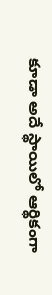కూడా అదే స్థాయిలో ఆర్థికంగా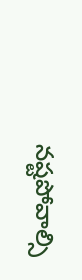నష్టపోవాల్సి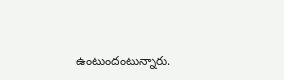ఉంటుందంటున్నారు.